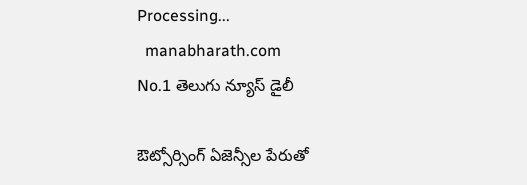Processing...
  manabharath.com
No.1 తెలుగు న్యూస్ డైలీ

ఔట్సోర్సింగ్ ఏజెన్సీల పేరుతో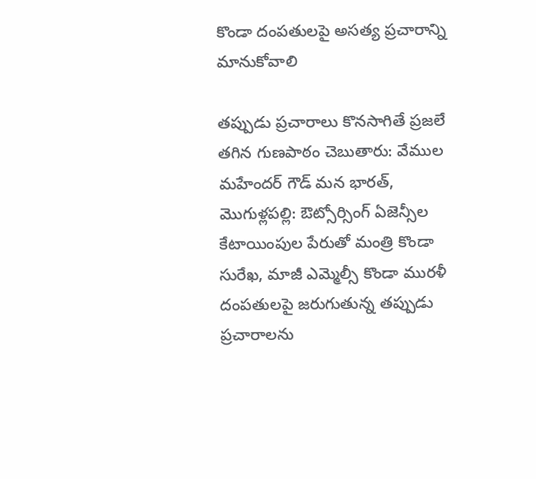కొండా దంపతులపై అసత్య ప్రచారాన్ని మానుకోవాలి

తప్పుడు ప్రచారాలు కొనసాగితే ప్రజలే తగిన గుణపాఠం చెబుతారు: వేముల మహేందర్ గౌడ్ మన భారత్, మొగుళ్లపల్లి: ఔట్సోర్సింగ్ ఏజెన్సీల కేటాయింపుల పేరుతో మంత్రి కొండా సురేఖ, మాజీ ఎమ్మెల్సీ కొండా మురళీ దంపతులపై జరుగుతున్న తప్పుడు ప్రచారాలను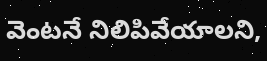వెంటనే నిలిపివేయాలని,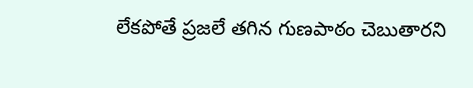లేకపోతే ప్రజలే తగిన గుణపాఠం చెబుతారని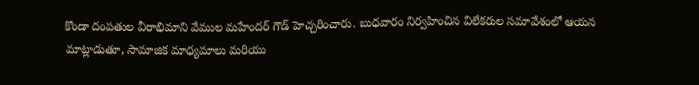కొండా దంపతుల వీరాభిమాని వేముల మహేందర్ గౌడ్ హెచ్చరించారు. బుధవారం నిర్వహించిన విలేకరుల సమావేశంలో ఆయన మాట్లాడుతూ, సామాజిక మాధ్యమాలు మరియు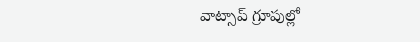వాట్సాప్ గ్రూపుల్లో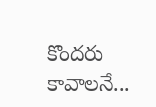కొందరు కావాలనే...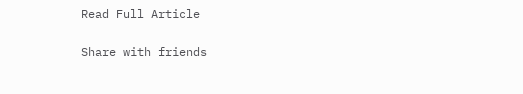Read Full Article

Share with friends